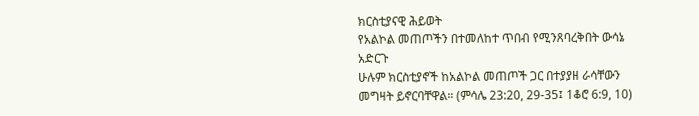ክርስቲያናዊ ሕይወት
የአልኮል መጠጦችን በተመለከተ ጥበብ የሚንጸባረቅበት ውሳኔ አድርጉ
ሁሉም ክርስቲያኖች ከአልኮል መጠጦች ጋር በተያያዘ ራሳቸውን መግዛት ይኖርባቸዋል። (ምሳሌ 23:20, 29-35፤ 1ቆሮ 6:9, 10)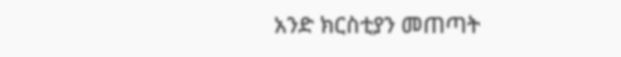አንድ ክርስቲያን መጠጣት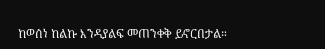ከወሰነ ከልኩ እንዳያልፍ መጠንቀቅ ይኖርበታል።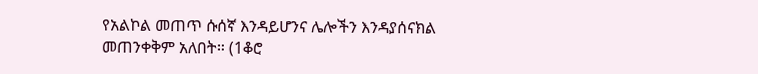የአልኮል መጠጥ ሱሰኛ እንዳይሆንና ሌሎችን እንዳያሰናክል መጠንቀቅም አለበት። (1ቆሮ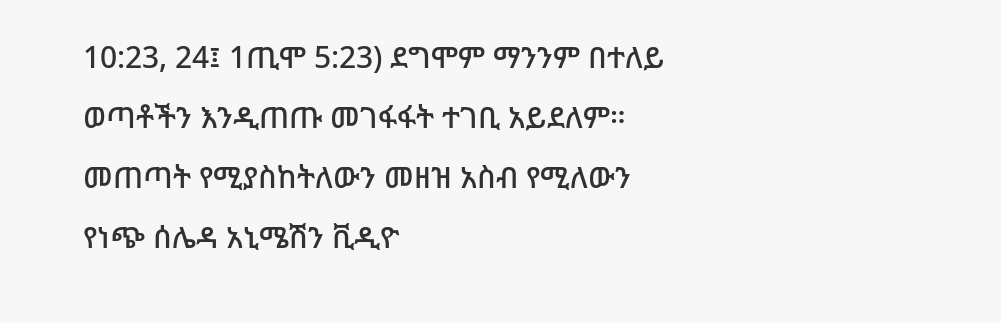10:23, 24፤ 1ጢሞ 5:23) ደግሞም ማንንም በተለይ ወጣቶችን እንዲጠጡ መገፋፋት ተገቢ አይደለም።
መጠጣት የሚያስከትለውን መዘዝ አስብ የሚለውን የነጭ ሰሌዳ አኒሜሽን ቪዲዮ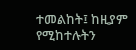ተመልከት፤ ከዚያም የሚከተሉትን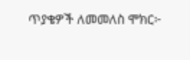ጥያቄዎች ለመመለስ ሞክር፦